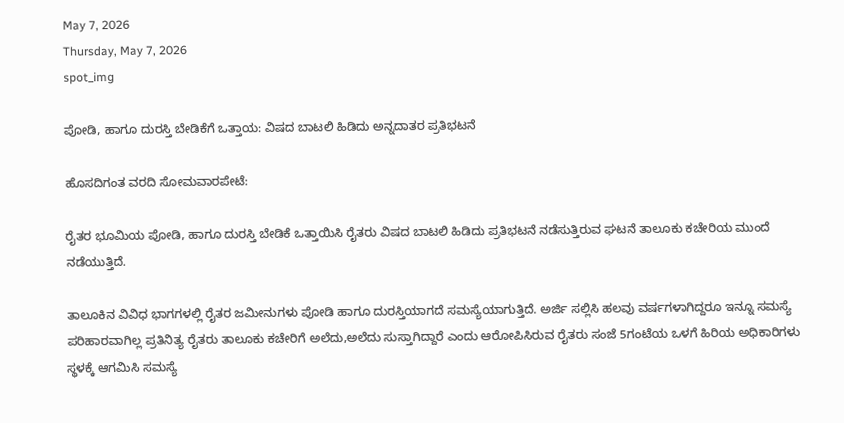May 7, 2026
Thursday, May 7, 2026
spot_img

ಪೋಡಿ, ಹಾಗೂ ದುರಸ್ತಿ ಬೇಡಿಕೆಗೆ ಒತ್ತಾಯ: ವಿಷದ ಬಾಟಲಿ ಹಿಡಿದು ಅನ್ನದಾತರ ಪ್ರತಿಭಟನೆ

ಹೊಸದಿಗಂತ ವರದಿ ಸೋಮವಾರಪೇಟೆ:

ರೈತರ ಭೂಮಿಯ ಪೋಡಿ, ಹಾಗೂ ದುರಸ್ತಿ ಬೇಡಿಕೆ ಒತ್ತಾಯಿಸಿ ರೈತರು ವಿಷದ ಬಾಟಲಿ ಹಿಡಿದು ಪ್ರತಿಭಟನೆ ನಡೆಸುತ್ತಿರುವ ಘಟನೆ ತಾಲೂಕು ಕಚೇರಿಯ ಮುಂದೆ ನಡೆಯುತ್ತಿದೆ.

ತಾಲೂಕಿನ ವಿವಿಧ ಭಾಗಗಳಲ್ಲಿ ರೈತರ ಜಮೀನುಗಳು ಪೋಡಿ ಹಾಗೂ ದುರಸ್ತಿಯಾಗದೆ ಸಮಸ್ಯೆಯಾಗುತ್ತಿದೆ. ಅರ್ಜಿ ಸಲ್ಲಿಸಿ ಹಲವು ವರ್ಷಗಳಾಗಿದ್ದರೂ ಇನ್ನೂ ಸಮಸ್ಯೆ ಪರಿಹಾರವಾಗಿಲ್ಲ ಪ್ರತಿನಿತ್ಯ ರೈತರು ತಾಲೂಕು ಕಚೇರಿಗೆ ಅಲೆದು,ಅಲೆದು ಸುಸ್ತಾಗಿದ್ದಾರೆ ಎಂದು ಆರೋಪಿಸಿರುವ ರೈತರು ಸಂಜೆ 5ಗಂಟೆಯ ಒಳಗೆ ಹಿರಿಯ ಅಧಿಕಾರಿಗಳು ಸ್ಥಳಕ್ಕೆ ಆಗಮಿಸಿ ಸಮಸ್ಯೆ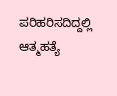ಪರಿಹರಿಸದಿದ್ದಲ್ಲಿ ಆತ್ಮಹತ್ಯೆ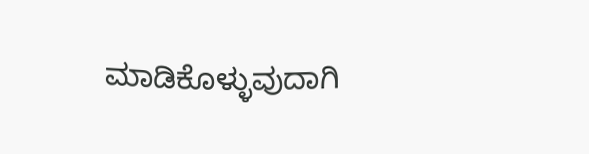ಮಾಡಿಕೊಳ್ಳುವುದಾಗಿ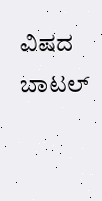ವಿಷದ ಬಾಟಲ್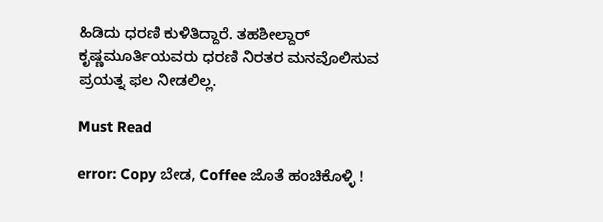ಹಿಡಿದು ಧರಣಿ ಕುಳಿತಿದ್ದಾರೆ. ತಹಶೀಲ್ದಾರ್ ಕೃಷ್ಣಮೂರ್ತಿಯವರು ಧರಣಿ ನಿರತರ ಮನವೊಲಿಸುವ ಪ್ರಯತ್ನ ಫಲ ನೀಡಲಿಲ್ಲ.

Must Read

error: Copy ಬೇಡ, Coffee ಜೊತೆ ಹಂಚಿಕೊಳ್ಳಿ !